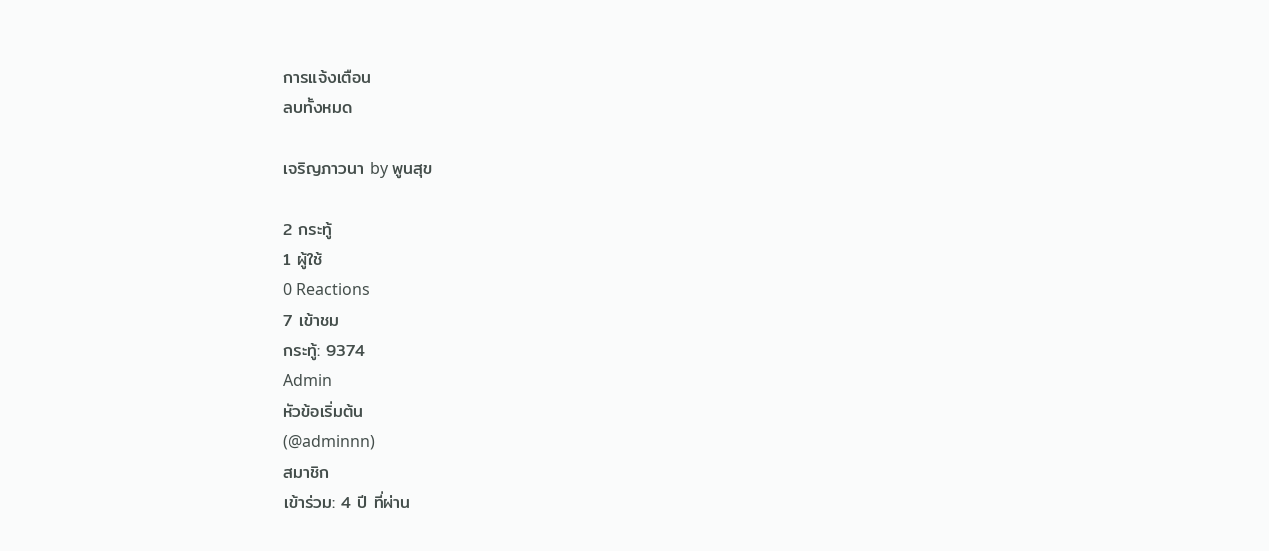การแจ้งเตือน
ลบทั้งหมด

เจริญภาวนา by พูนสุข

2 กระทู้
1 ผู้ใช้
0 Reactions
7 เข้าชม
กระทู้: 9374
Admin
หัวข้อเริ่มต้น
(@adminnn)
สมาชิก
เข้าร่วม: 4 ปี ที่ผ่าน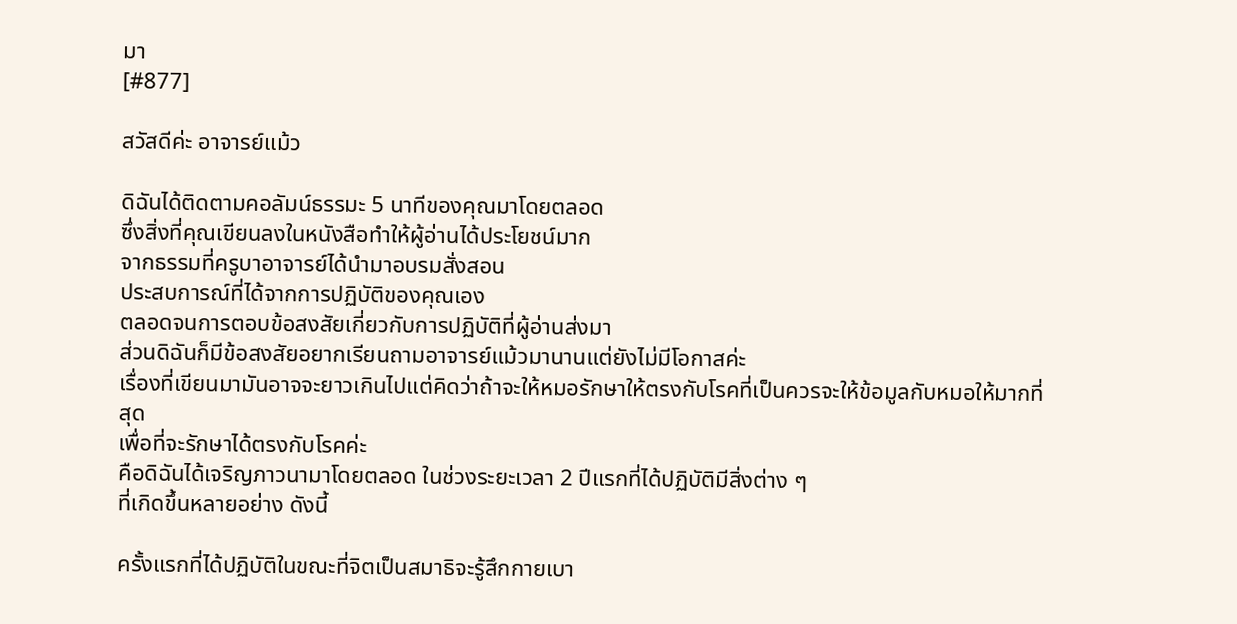มา
[#877]

สวัสดีค่ะ อาจารย์แม้ว

ดิฉันได้ติดตามคอลัมน์ธรรมะ 5 นาทีของคุณมาโดยตลอด
ซึ่งสิ่งที่คุณเขียนลงในหนังสือทำให้ผู้อ่านได้ประโยชน์มาก
จากธรรมที่ครูบาอาจารย์ได้นำมาอบรมสั่งสอน
ประสบการณ์ที่ได้จากการปฏิบัติของคุณเอง
ตลอดจนการตอบข้อสงสัยเกี่ยวกับการปฏิบัติที่ผู้อ่านส่งมา
ส่วนดิฉันก็มีข้อสงสัยอยากเรียนถามอาจารย์แม้วมานานแต่ยังไม่มีโอกาสค่ะ
เรื่องที่เขียนมามันอาจจะยาวเกินไปแต่คิดว่าถ้าจะให้หมอรักษาให้ตรงกับโรคที่เป็นควรจะให้ข้อมูลกับหมอให้มากที่สุด
เพื่อที่จะรักษาได้ตรงกับโรคค่ะ
คือดิฉันได้เจริญภาวนามาโดยตลอด ในช่วงระยะเวลา 2 ปีแรกที่ได้ปฏิบัติมีสิ่งต่าง ๆ
ที่เกิดขึ้นหลายอย่าง ดังนี้

ครั้งแรกที่ได้ปฏิบัติในขณะที่จิตเป็นสมาธิจะรู้สึกกายเบา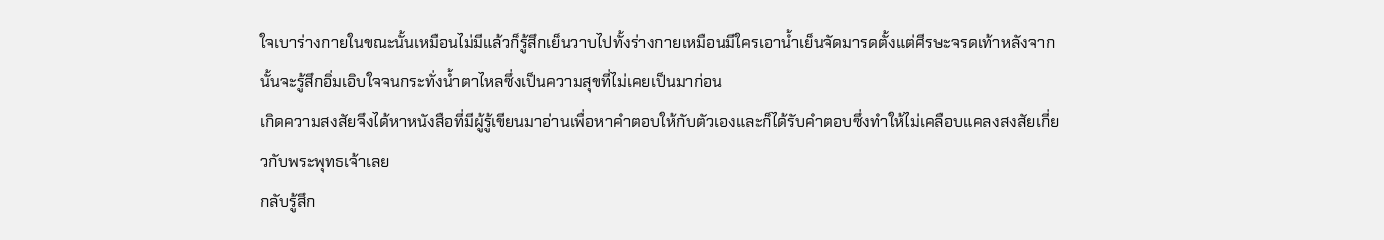ใจเบาร่างกายในขณะนั้นเหมือนไม่มีแล้วก็รู้สึกเย็นวาบไปทั้งร่างกายเหมือนมีใครเอาน้ำเย็นจัดมารดตั้งแต่ศีรษะจรดเท้าหลังจากนั้นจะรู้สึกอิ่มเอิบใจจนกระทั่งน้ำตาไหลซึ่งเป็นความสุขที่ไม่เคยเป็นมาก่อน
เกิดความสงสัยจึงได้หาหนังสือที่มีผู้รู้เขียนมาอ่านเพื่อหาคำตอบให้กับตัวเองและก็ได้รับคำตอบซึ่งทำให้ไม่เคลือบแคลงสงสัยเกี่ยวกับพระพุทธเจ้าเลย
กลับรู้สึก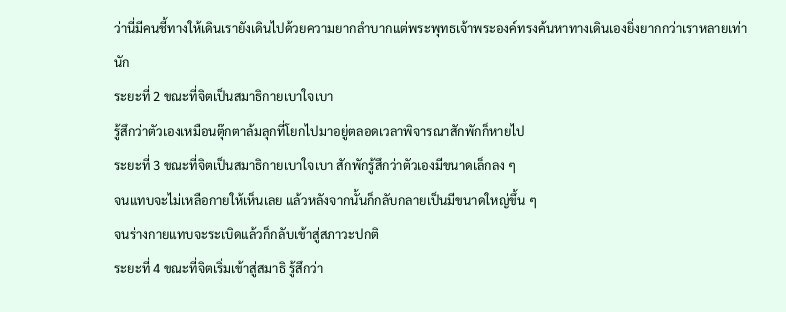ว่านี่มีคนชี้ทางให้เดินเรายังเดินไปด้วยความยากลำบากแต่พระพุทธเจ้าพระองค์ทรงค้นหาทางเดินเองยิ่งยากกว่าเราหลายเท่านัก
ระยะที่ 2 ขณะที่จิตเป็นสมาธิกายเบาใจเบา
รู้สึกว่าตัวเองเหมือนตุ๊กตาล้มลุกที่โยกไปมาอยู่ตลอดเวลาพิจารณาสักพักก็หายไป
ระยะที่ 3 ขณะที่จิตเป็นสมาธิกายเบาใจเบา สักพักรู้สึกว่าตัวเองมีขนาดเล็กลง ๆ
จนแทบจะไม่เหลือกายให้เห็นเลย แล้วหลังจากนั้นก็กลับกลายเป็นมีขนาดใหญ่ขึ้น ๆ
จนร่างกายแทบจะระเบิดแล้วก็กลับเข้าสู่สภาวะปกติ
ระยะที่ 4 ขณะที่จิตเริ่มเข้าสู่สมาธิ รู้สึกว่า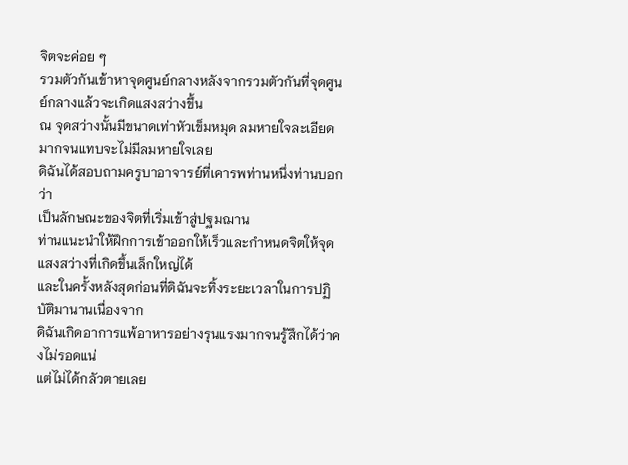จิตจะค่อย ๆ
รวมตัวกันเข้าหาจุดศูนย์กลางหลังจากรวมตัวกันที่จุดศูนย์กลางแล้วจะเกิดแสงสว่างขึ้น
ณ จุดสว่างนั้นมีขนาดเท่าหัวเข็มหมุด ลมหายใจละเอียดมากจนแทบจะไม่มีลมหายใจเลย
ดิฉันได้สอบถามครูบาอาจารย์ที่เคารพท่านหนึ่งท่านบอกว่า
เป็นลักษณะของจิตที่เริ่มเข้าสู่ปฐมฌาน
ท่านแนะนำให้ฝึกการเข้าออกให้เร็วและกำหนดจิตให้จุดแสงสว่างที่เกิดขึ้นเล็กใหญ่ได้
และในครั้งหลังสุดก่อนที่ดิฉันจะทิ้งระยะเวลาในการปฏิบัติมานานเนื่องจาก
ดิฉันเกิดอาการแพ้อาหารอย่างรุนแรงมากจนรู้สึกได้ว่าคงไม่รอดแน่
แต่ไม่ได้กลัวตายเลย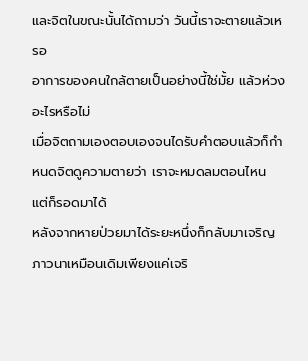และจิตในขณะนั้นได้ถามว่า วันนี้เราจะตายแล้วเหรอ
อาการของคนใกล้ตายเป็นอย่างนี้ใช่มั้ย แล้วห่วงอะไรหรือไม่
เมื่อจิตถามเองตอบเองจนไดรับคำตอบแล้วก็กำหนดจิตดูความตายว่า เราจะหมดลมตอนไหน
แต่ก็รอดมาได้
หลังจากหายป่วยมาได้ระยะหนึ่งก็กลับมาเจริญภาวนาเหมือนเดิมเพียงแค่เจริ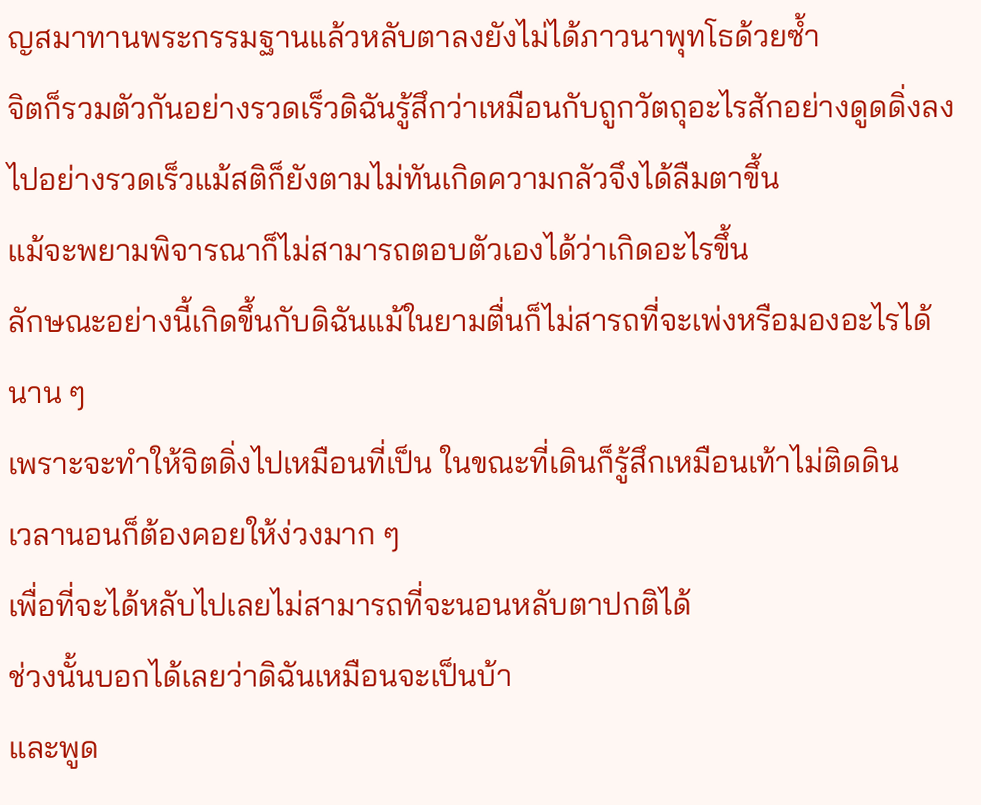ญสมาทานพระกรรมฐานแล้วหลับตาลงยังไม่ได้ภาวนาพุทโธด้วยซ้ำ
จิตก็รวมตัวกันอย่างรวดเร็วดิฉันรู้สึกว่าเหมือนกับถูกวัตถุอะไรสักอย่างดูดดิ่งลงไปอย่างรวดเร็วแม้สติก็ยังตามไม่ทันเกิดความกลัวจึงได้ลืมตาขึ้น
แม้จะพยามพิจารณาก็ไม่สามารถตอบตัวเองได้ว่าเกิดอะไรขึ้น
ลักษณะอย่างนี้เกิดขึ้นกับดิฉันแม้ในยามตื่นก็ไม่สารถที่จะเพ่งหรือมองอะไรได้นาน ๆ
เพราะจะทำให้จิตดิ่งไปเหมือนที่เป็น ในขณะที่เดินก็รู้สึกเหมือนเท้าไม่ติดดิน
เวลานอนก็ต้องคอยให้ง่วงมาก ๆ
เพื่อที่จะได้หลับไปเลยไม่สามารถที่จะนอนหลับตาปกติได้
ช่วงนั้นบอกได้เลยว่าดิฉันเหมือนจะเป็นบ้า
และพูด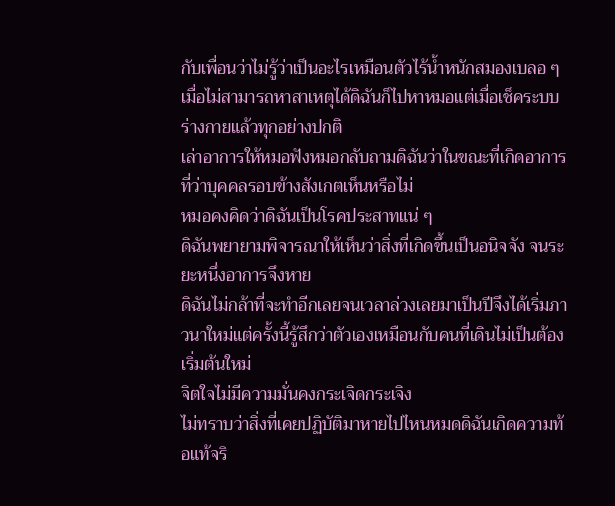กับเพื่อนว่าไม่รู้ว่าเป็นอะไรเหมือนตัวไร้น้ำหนักสมองเบลอ ๆ
เมื่อไม่สามารถหาสาเหตุได้ดิฉันก็ไปหาหมอแต่เมื่อเช็คระบบร่างกายแล้วทุกอย่างปกติ
เล่าอาการให้หมอฟังหมอกลับถามดิฉันว่าในขณะที่เกิดอาการที่ว่าบุคคลรอบข้างสังเกตเห็นหรือไม่
หมอคงคิดว่าดิฉันเป็นโรคประสาทแน่ ๆ
ดิฉันพยายามพิจารณาให้เห็นว่าสิ่งที่เกิดขึ้นเป็นอนิจจัง จนระยะหนึ่งอาการจึงหาย
ดิฉันไม่กล้าที่จะทำอีกเลยจนเวลาล่วงเลยมาเป็นปีจึงได้เริ่มภาวนาใหม่แต่ครั้งนี้รู้สึกว่าตัวเองเหมือนกับคนที่เดินไม่เป็นต้องเริ่มต้นใหม่
จิตใจไม่มีความมั่นคงกระเจิดกระเจิง
ไม่ทราบว่าสิ่งที่เคยปฏิบัติมาหายไปไหนหมดดิฉันเกิดความท้อแท้จริ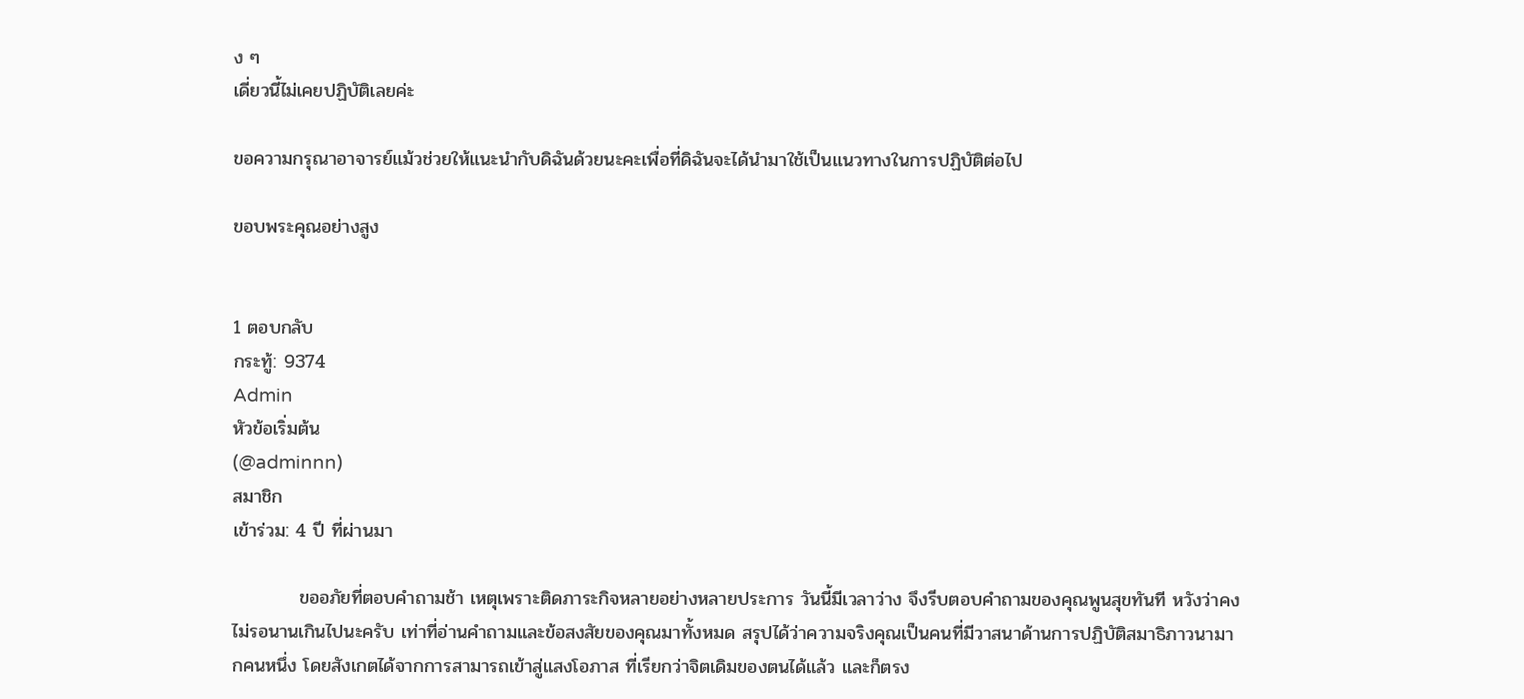ง ๆ
เดี่ยวนี้ไม่เคยปฏิบัติเลยค่ะ

ขอความกรุณาอาจารย์แม้วช่วยให้แนะนำกับดิฉันด้วยนะคะเพื่อที่ดิฉันจะได้นำมาใช้เป็นแนวทางในการปฏิบัติต่อไป

ขอบพระคุณอย่างสูง


1 ตอบกลับ
กระทู้: 9374
Admin
หัวข้อเริ่มต้น
(@adminnn)
สมาชิก
เข้าร่วม: 4 ปี ที่ผ่านมา

          ขออภัยที่ตอบคำถามช้า เหตุเพราะติดภาระกิจหลายอย่างหลายประการ วันนี้มีเวลาว่าง จึงรีบตอบคำถามของคุณพูนสุขทันที หวังว่าคงไม่รอนานเกินไปนะครับ เท่าที่อ่านคำถามและข้อสงสัยของคุณมาทั้งหมด สรุปได้ว่าความจริงคุณเป็นคนที่มีวาสนาด้านการปฏิบัติสมาธิภาวนามากคนหนึ่ง โดยสังเกตได้จากการสามารถเข้าสู่แสงโอภาส ที่เรียกว่าจิตเดิมของตนได้แล้ว และก็ตรง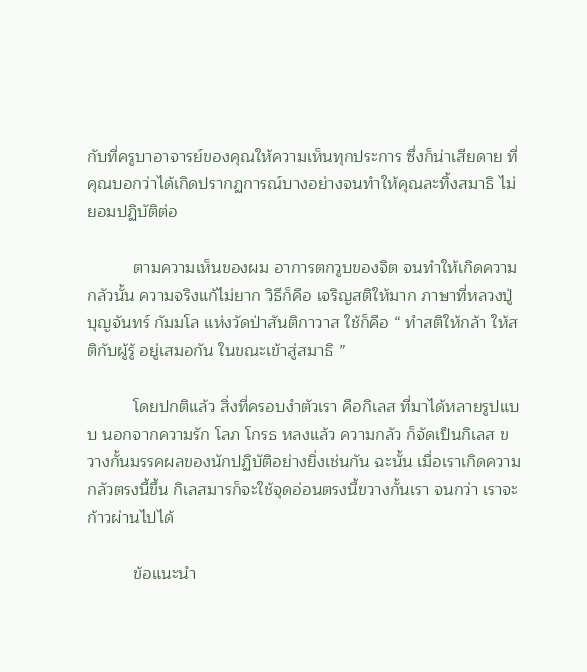กับที่ครูบาอาจารย์ของคุณให้ความเห็นทุกประการ ซึ่งก็น่าเสียดาย ที่คุณบอกว่าได้เกิดปรากฏการณ์บางอย่างจนทำให้คุณละทิ้งสมาธิ ไม่ยอมปฏิบัติต่อ

          ตามความเห็นของผม อาการตกวูบของจิต จนทำให้เกิดความกลัวนั้น ความจริงแก้ไม่ยาก วิธีก็คือ เจริญสติให้มาก ภาษาที่หลวงปู่บุญจันทร์ กัมมโล แห่งวัดป่าสันติกาวาส ใช้ก็คือ “ ทำสติให้กล้า ให้สติกับผู้รู้ อยู่เสมอกัน ในขณะเข้าสู่สมาธิ ”

          โดยปกติแล้ว สิ่งที่ครอบงำตัวเรา คือกิเลส ที่มาได้หลายรูปแบบ นอกจากความรัก โลภ โกรธ หลงแล้ว ความกลัว ก็จัดเป็นกิเลส ขวางกั้นมรรคผลของนักปฏิบัติอย่างยิ่งเช่นกัน ฉะนั้น เมื่อเราเกิดความกลัวตรงนี้ขึ้น กิเลสมารก็จะใช้จุดอ่อนตรงนี้ขวางกั้นเรา จนกว่า เราจะก้าวผ่านไปได้

          ข้อแนะนำ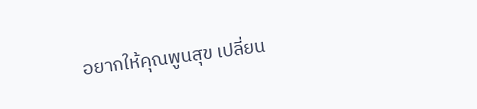อยากให้คุณพูนสุข เปลี่ยน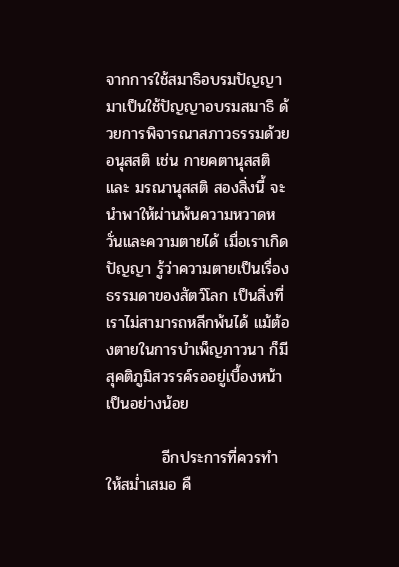จากการใช้สมาธิอบรมปัญญา มาเป็นใช้ปัญญาอบรมสมาธิ ด้วยการพิจารณาสภาวธรรมด้วยอนุสสติ เช่น กายคตานุสสติ และ มรณานุสสติ สองสิ่งนี้ จะนำพาให้ผ่านพ้นความหวาดหวั่นและความตายได้ เมื่อเราเกิดปัญญา รู้ว่าความตายเป็นเรื่องธรรมดาของสัตว์โลก เป็นสิ่งที่เราไม่สามารถหลีกพ้นได้ แม้ต้องตายในการบำเพ็ญภาวนา ก็มีสุคติภูมิสวรรค์รออยู่เบื้องหน้าเป็นอย่างน้อย

          อีกประการที่ควรทำให้สม่ำเสมอ คื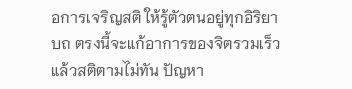อการเจริญสติ ให้รู้ตัวตนอยู่ทุกอิริยาบถ ตรงนี้จะแก้อาการของจิตรวมเร็วแล้วสติตามไม่ทัน ปัญหา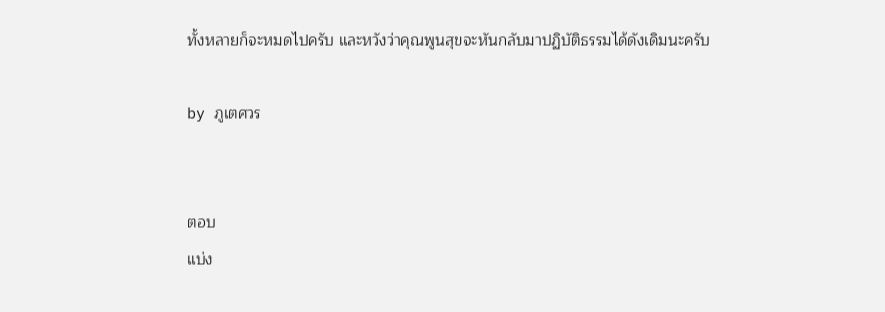ทั้งหลายก็จะหมดไปครับ และหวังว่าคุณพูนสุขจะหันกลับมาปฏิบัติธรรมได้ดังเดิมนะครับ

by ภูเตศวร


ตอบ
แบ่ง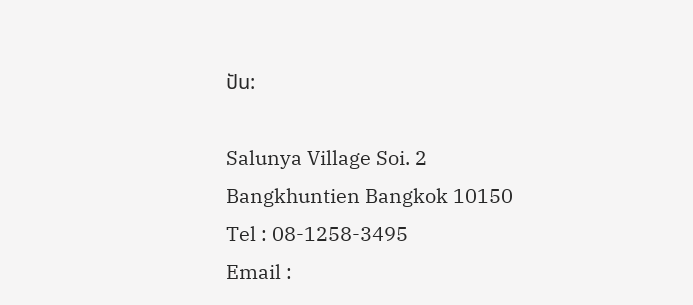ปัน:

Salunya Village Soi. 2
Bangkhuntien Bangkok 10150
Tel : 08-1258-3495
Email :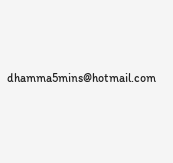dhamma5mins@hotmail.com